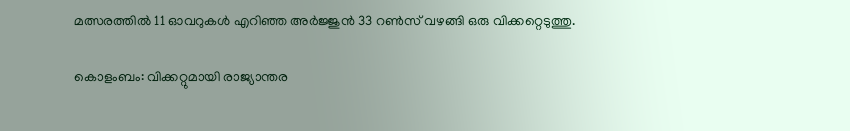മത്സരത്തില്‍ 11 ഓവറുകള്‍ എറിഞ്ഞ അര്‍ജ്ജുന്‍ 33 റണ്‍സ് വഴങ്ങി ഒരു വിക്കറ്റെടുത്തു.

കൊളംബം: വിക്കറ്റുമായി രാജ്യാന്തര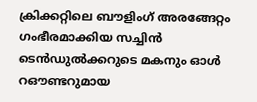ക്രിക്കറ്റിലെ ബൗളിംഗ് അരങ്ങേറ്റം ഗംഭീരമാക്കിയ സച്ചിന്‍ ടെന്‍ഡുല്‍ക്കറുടെ മകനും ഓള്‍ റഔണ്ടറുമായ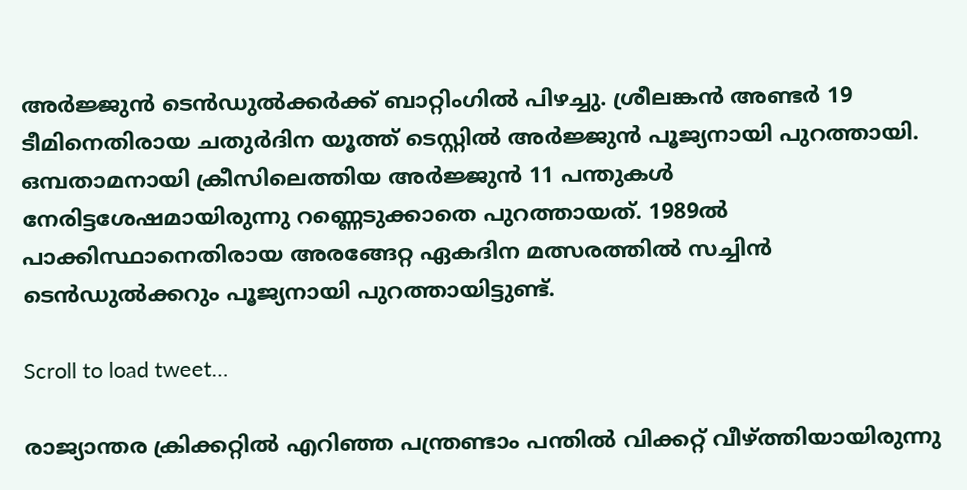അര്‍ജ്ജുന്‍ ടെന്‍ഡുല്‍ക്കര്‍ക്ക് ബാറ്റിംഗില്‍ പിഴച്ചു. ശ്രീലങ്കന്‍ അണ്ടര്‍ 19 ടീമിനെതിരായ ചതുര്‍ദിന യൂത്ത് ടെസ്റ്റില്‍ അര്‍ജ്ജുന്‍ പൂജ്യനായി പുറത്തായി. ഒമ്പതാമനായി ക്രീസിലെത്തിയ അര്‍ജ്ജുന്‍ 11 പന്തുകള്‍ നേരിട്ടശേഷമായിരുന്നു റണ്ണെടുക്കാതെ പുറത്തായത്. 1989ല്‍ പാക്കിസ്ഥാനെതിരായ അരങ്ങേറ്റ ഏകദിന മത്സരത്തില്‍ സച്ചിന്‍ ടെന്‍ഡുല്‍ക്കറും പൂജ്യനായി പുറത്തായിട്ടുണ്ട്.

Scroll to load tweet…

രാജ്യാന്തര ക്രിക്കറ്റില്‍ എറിഞ്ഞ പന്ത്രണ്ടാം പന്തില്‍ വിക്കറ്റ് വീഴ്ത്തിയായിരുന്നു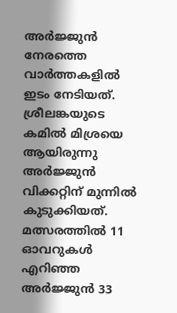അര്‍ജ്ജുന്‍ നേരത്തെ വാര്‍ത്തകളില്‍ ഇടം നേടിയത്. ശ്രീലങ്കയുടെ കമില്‍ മിശ്രയെ ആയിരുന്നു അര്‍ജ്ജുന്‍ വിക്കറ്റിന് മുന്നില്‍ കുടുക്കിയത്. മത്സരത്തില്‍ 11 ഓവറുകള്‍ എറിഞ്ഞ അര്‍ജ്ജുന്‍ 33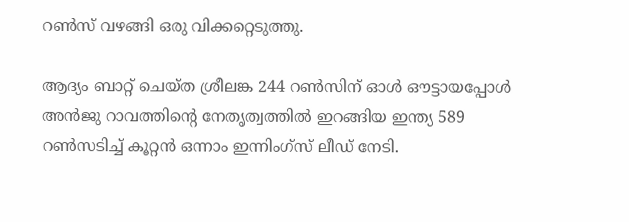റണ്‍സ് വഴങ്ങി ഒരു വിക്കറ്റെടുത്തു.

ആദ്യം ബാറ്റ് ചെയ്ത ശ്രീലങ്ക 244 റണ്‍സിന് ഓള്‍ ഔട്ടായപ്പോള്‍ അന്‍ജു റാവത്തിന്റെ നേതൃത്വത്തില്‍ ഇറങ്ങിയ ഇന്ത്യ 589 റണ്‍സടിച്ച് കൂറ്റന്‍ ഒന്നാം ഇന്നിംഗ്സ് ലീഡ് നേടി.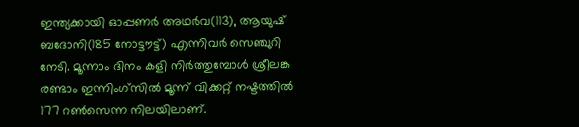ഇന്ത്യക്കായി ഓപ്പണര്‍ അഥര്‍വ(113), ആയുഷ് ബദോനി(185 നോട്ടൗട്ട്) എന്നിവര്‍ സെഞ്ചുറി നേടി. മൂന്നാം ദിനം കളി നിര്‍ത്തുമ്പോള്‍ ശ്രീലങ്ക രണ്ടാം ഇന്നിംഗ്സില്‍ മൂന്ന് വിക്കറ്റ് നഷ്ടത്തില്‍ 177 റണ്‍സെന്ന നിലയിലാണ്.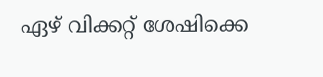ഏഴ് വിക്കറ്റ് ശേഷിക്കെ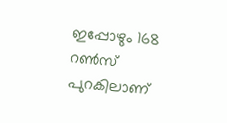ഇപ്പോഴും 168 റണ്‍സ് പുറകിലാണ്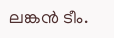ലങ്കന്‍ ടീം.